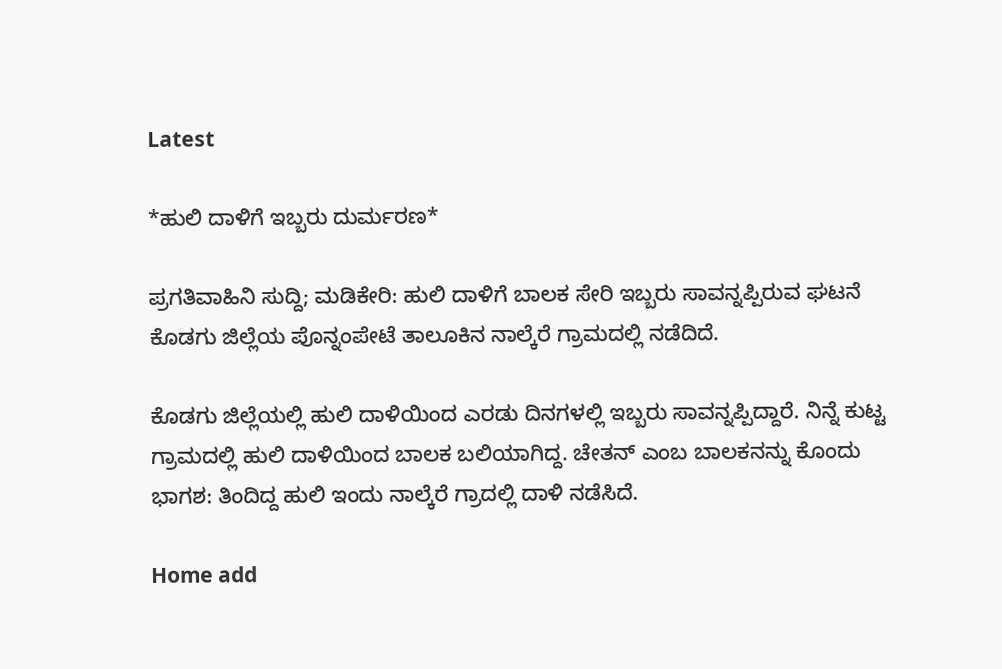Latest

*ಹುಲಿ ದಾಳಿಗೆ ಇಬ್ಬರು ದುರ್ಮರಣ*

ಪ್ರಗತಿವಾಹಿನಿ ಸುದ್ದಿ; ಮಡಿಕೇರಿ: ಹುಲಿ ದಾಳಿಗೆ ಬಾಲಕ ಸೇರಿ ಇಬ್ಬರು ಸಾವನ್ನಪ್ಪಿರುವ ಘಟನೆ ಕೊಡಗು ಜಿಲ್ಲೆಯ ಪೊನ್ನಂಪೇಟೆ ತಾಲೂಕಿನ ನಾಲ್ಕೆರೆ ಗ್ರಾಮದಲ್ಲಿ ನಡೆದಿದೆ.

ಕೊಡಗು ಜಿಲ್ಲೆಯಲ್ಲಿ ಹುಲಿ ದಾಳಿಯಿಂದ ಎರಡು ದಿನಗಳಲ್ಲಿ ಇಬ್ಬರು ಸಾವನ್ನಪ್ಪಿದ್ದಾರೆ. ನಿನ್ನೆ ಕುಟ್ಟ ಗ್ರಾಮದಲ್ಲಿ ಹುಲಿ ದಾಳಿಯಿಂದ ಬಾಲಕ ಬಲಿಯಾಗಿದ್ದ. ಚೇತನ್ ಎಂಬ ಬಾಲಕನನ್ನು ಕೊಂದು ಭಾಗಶ: ತಿಂದಿದ್ದ ಹುಲಿ ಇಂದು ನಾಲ್ಕೆರೆ ಗ್ರಾದಲ್ಲಿ ದಾಳಿ ನಡೆಸಿದೆ.

Home add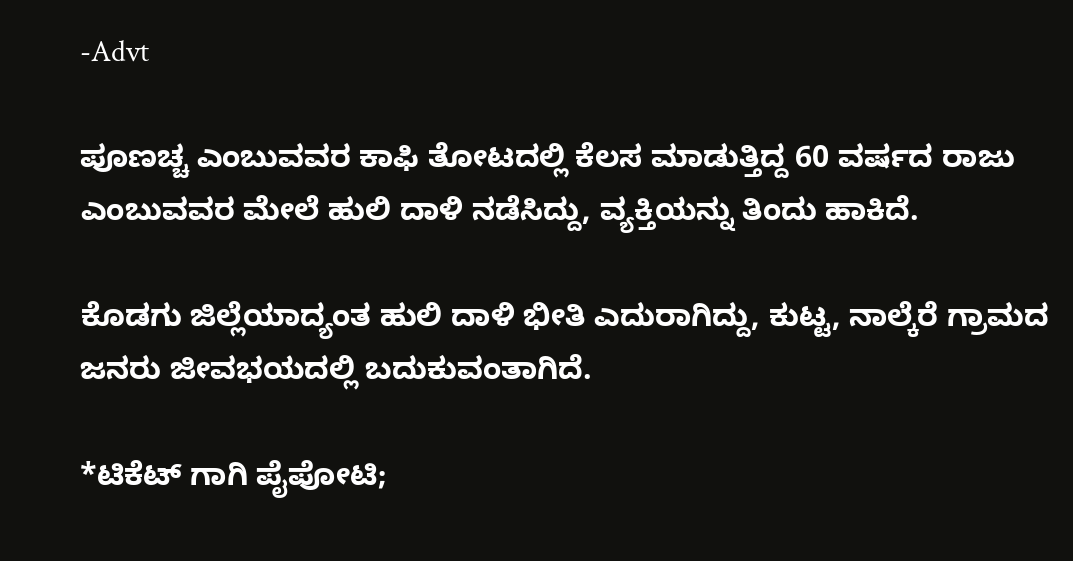-Advt

ಪೂಣಚ್ಚ ಎಂಬುವವರ ಕಾಫಿ ತೋಟದಲ್ಲಿ ಕೆಲಸ ಮಾಡುತ್ತಿದ್ದ 60 ವರ್ಷದ ರಾಜು ಎಂಬುವವರ ಮೇಲೆ ಹುಲಿ ದಾಳಿ ನಡೆಸಿದ್ದು, ವ್ಯಕ್ತಿಯನ್ನು ತಿಂದು ಹಾಕಿದೆ.

ಕೊಡಗು ಜಿಲ್ಲೆಯಾದ್ಯಂತ ಹುಲಿ ದಾಳಿ ಭೀತಿ ಎದುರಾಗಿದ್ದು, ಕುಟ್ಟ, ನಾಲ್ಕೆರೆ ಗ್ರಾಮದ ಜನರು ಜೀವಭಯದಲ್ಲಿ ಬದುಕುವಂತಾಗಿದೆ.

*ಟಿಕೆಟ್ ಗಾಗಿ ಪೈಪೋಟಿ;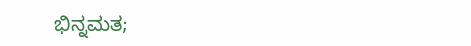ಭಿನ್ನಮತ;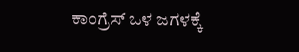ಕಾಂಗ್ರೆಸ್ ಒಳ ಜಗಳಕ್ಕೆ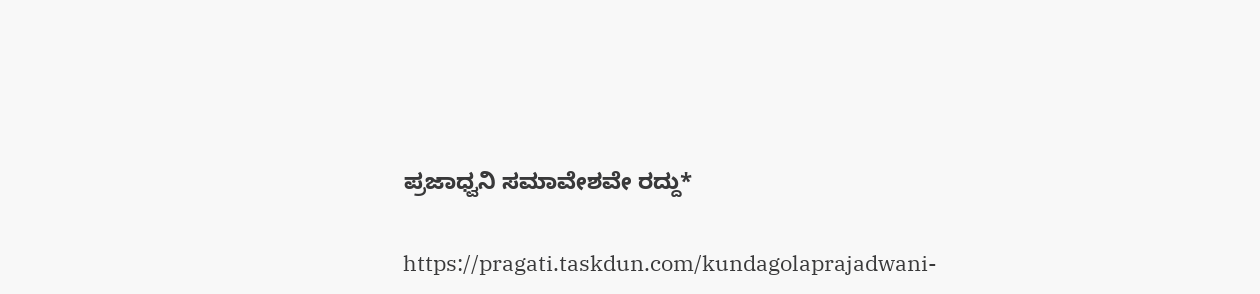ಪ್ರಜಾಧ್ವನಿ ಸಮಾವೇಶವೇ ರದ್ದು*

https://pragati.taskdun.com/kundagolaprajadwani-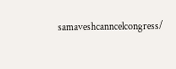samaveshcanncelcongress/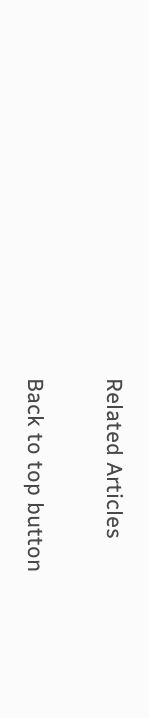Related Articles

Back to top button